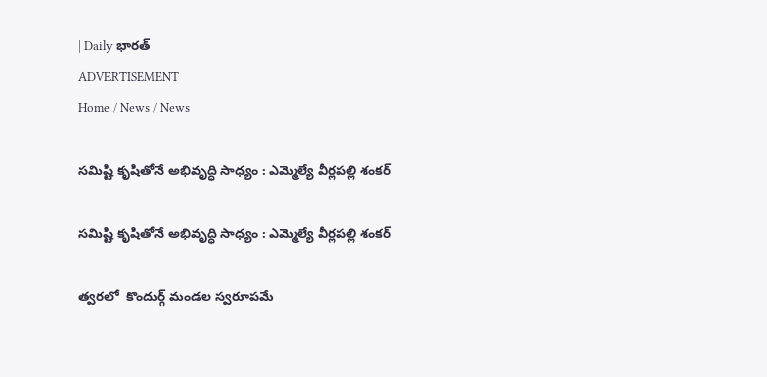| Daily భారత్
ADVERTISEMENT
Home / News / News

సమిష్టి కృషితోనే అభివృద్ధి సాధ్యం : ఎమ్మెల్యే వీర్లపల్లి శంకర్

సమిష్టి కృషితోనే అభివృద్ధి సాధ్యం : ఎమ్మెల్యే వీర్లపల్లి శంకర్

త్వరలో  కొందుర్గ్ మండల స్వరూపమే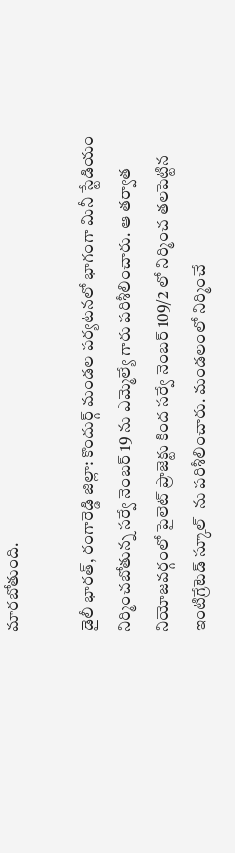మారబోతుంది.

డైలీ భారత్, రంగారెడ్డి జిల్లా: కొందుర్గ్ మండల పర్యటనలో భాగంగా మినీ స్టేడియం నిర్మించబోతున్న సర్వే నెంబర్ 19 ను ఎమ్మెల్యే గారు పరిశీలించారు. ఆ తర్వాత నియోజవర్గంలో పైలెట్ ప్రాజెక్టు కింద సర్వే నెంబర్ 109/2 లో నిర్మించ తలపెట్టిన ఇంటిగ్రేటెడ్ స్కూల్  ను పరిశీలించారు. మండలంలో నిర్మించే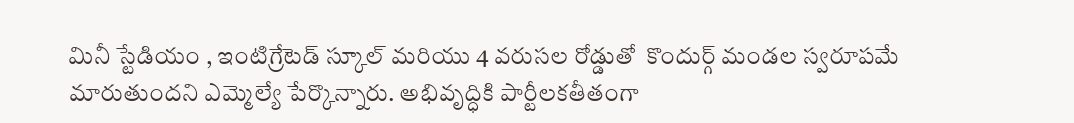మినీ స్టేడియం , ఇంటిగ్రేటెడ్ స్కూల్ మరియు 4 వరుసల రోడ్డుతో  కొందుర్గ్ మండల స్వరూపమే మారుతుందని ఎమ్మెల్యే పేర్కొన్నారు. అభివృద్ధికి పార్టీలకతీతంగా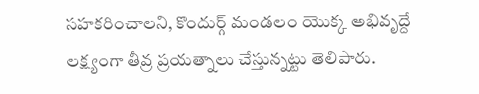సహకరించాలని, కొందుర్గ్ మండలం యొక్క అభివృద్దే లక్ష్యంగా తీవ్ర ప్రయత్నాలు చేస్తున్నట్టు తెలిపారు.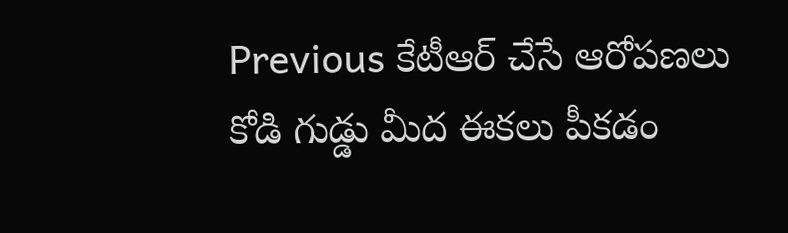Previous కేటీఆర్ చేసే ఆరోపణలు కోడి గుడ్డు మీద ఈకలు పీకడం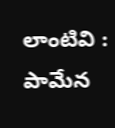లాంటివి : పామేన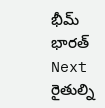భీమ్ భారత్
Next రైతుల్ని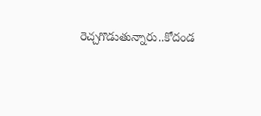రెచ్చగొడుతున్నారు..కోదండ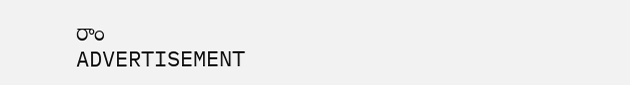రాం
ADVERTISEMENT